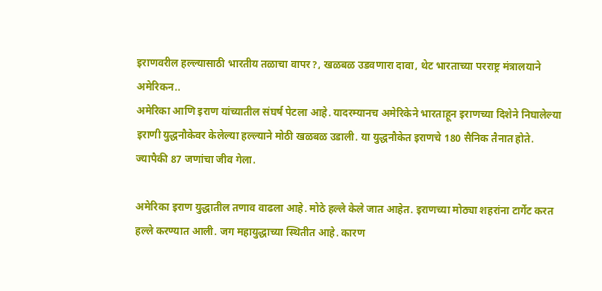इराणवरील हल्ल्यासाठी भारतीय तळाचा वापर?, खळबळ उडवणारा दावा, थेट भारताच्या परराष्ट्र मंत्रालयाने अमेरिकन..
अमेरिका आणि इराण यांच्यातील संघर्ष पेटला आहे. यादरम्यानच अमेरिकेने भारताहून इराणच्या दिशेने निघालेल्या इराणी युद्धनौकेवर केलेल्या हल्ल्याने मोठी खळबळ उडाली. या युद्धनौकेत इराणचे 180 सैनिक तैनात होते. ज्यापैकी 87 जणांचा जीव गेला.

अमेरिका इराण युद्धातील तणाव वाढला आहे. मोठे हल्ले केले जात आहेत. इराणच्या मोठ्या शहरांना टार्गेट करत हल्ले करण्यात आली. जग महायुद्धाच्या स्थितीत आहे. कारण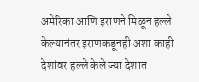अमेरिका आणि इराणने मिळून हल्ले केल्यानंतर इराणकडूनही अशा काही देशांवर हल्ले केले ज्या देशात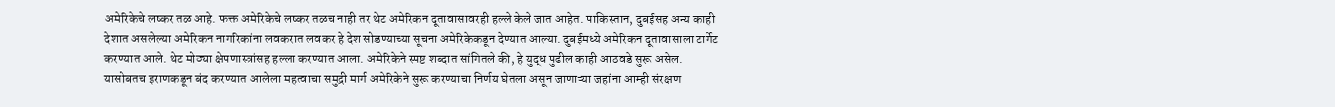अमेरिकेचे लष्कर तळ आहे. फक्त अमेरिकेचे लष्कर तळच नाही तर थेट अमेरिकन दूतावासावरही हल्ले केले जात आहेत. पाकिस्तान, दुबईसह अन्य काही देशात असलेल्या अमेरिकन नागरिकांना लवकरात लवकर हे देश सोडण्याच्या सूचना अमेरिकेकडून देण्यात आल्या. दुबईमध्ये अमेरिकन दूतावासाला टार्गेट करण्यात आले. थेट मोठ्या क्षेपणास्त्रांसह हल्ला करण्यात आला. अमेरिकेने स्पष्ट शब्दात सांगितले की, हे युद्ध पुढील काही आठवडे सुरू असेल. यासोबतच इराणकडून बंद करण्यात आलेला महत्वाचा समुद्री मार्ग अमेरिकेने सुरू करण्याचा निर्णय घेतला असून जाणाऱ्या जहांना आम्ही संरक्षण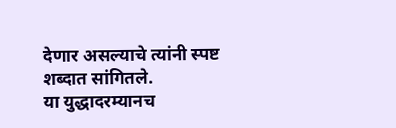देणार असल्याचे त्यांनी स्पष्ट शब्दात सांगितले.
या युद्धादरम्यानच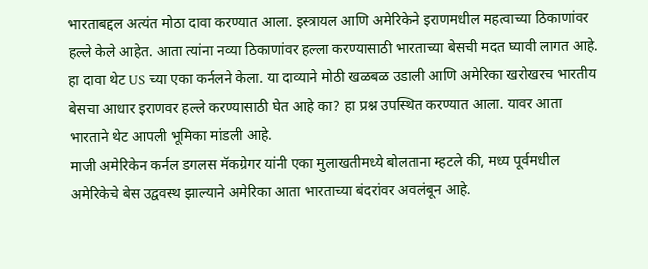भारताबद्दल अत्यंत मोठा दावा करण्यात आला. इस्त्रायल आणि अमेरिकेने इराणमधील महत्वाच्या ठिकाणांवर हल्ले केले आहेत. आता त्यांना नव्या ठिकाणांवर हल्ला करण्यासाठी भारताच्या बेसची मदत घ्यावी लागत आहे. हा दावा थेट US च्या एका कर्नलने केला. या दाव्याने मोठी खळबळ उडाली आणि अमेरिका खरोखरच भारतीय बेसचा आधार इराणवर हल्ले करण्यासाठी घेत आहे का? हा प्रश्न उपस्थित करण्यात आला. यावर आता भारताने थेट आपली भूमिका मांडली आहे.
माजी अमेरिकेन कर्नल डगलस मॅकग्रेगर यांनी एका मुलाखतीमध्ये बोलताना म्हटले की, मध्य पूर्वमधील अमेरिकेचे बेस उद्ववस्थ झाल्याने अमेरिका आता भारताच्या बंदरांवर अवलंबून आहे.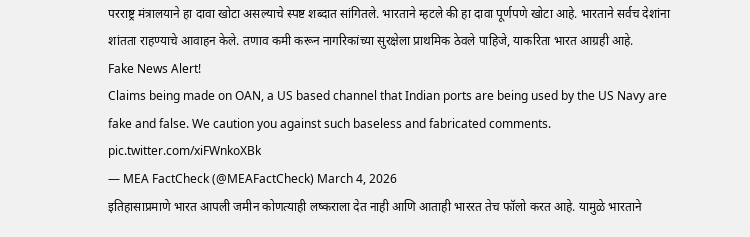परराष्ट्र मंत्रालयाने हा दावा खोटा असल्याचे स्पष्ट शब्दात सांगितले. भारताने म्हटले की हा दावा पूर्णपणे खोटा आहे. भारताने सर्वच देशांना शांतता राहण्याचे आवाहन केले. तणाव कमी करून नागरिकांच्या सुरक्षेला प्राथमिक ठेवले पाहिजे, याकरिता भारत आग्रही आहे.
Fake News Alert!
Claims being made on OAN, a US based channel that Indian ports are being used by the US Navy are fake and false. We caution you against such baseless and fabricated comments. pic.twitter.com/xiFWnkoXBk
— MEA FactCheck (@MEAFactCheck) March 4, 2026
इतिहासाप्रमाणे भारत आपली जमीन कोणत्याही लष्कराला देत नाही आणि आताही भाररत तेच फॉलो करत आहे. यामुळे भारताने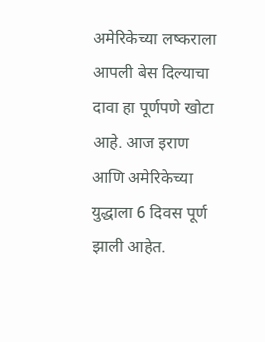अमेरिकेच्या लष्कराला आपली बेस दिल्याचा दावा हा पूर्णपणे खोटा आहे. आज इराण आणि अमेरिकेच्या युद्धाला 6 दिवस पूर्ण झाली आहेत.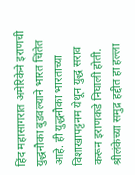हिंद महासागरात अमेरिकेने इराणची युद्धनौका बुडवल्याने भारत चिंतेत आहे. ही युद्धनौका भारताच्या विशाखापट्टनम येथून युद्ध सराव करून इराणकडे निघाली होती. श्रीलंकेच्या समुद्र हद्दीत हा हल्ला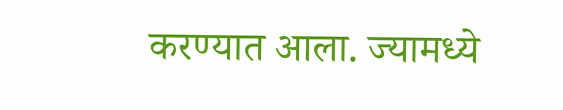करण्यात आला. ज्यामध्ये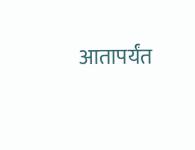आतापर्यंत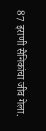87 इराणी सैनिकांचा जीव गेला.